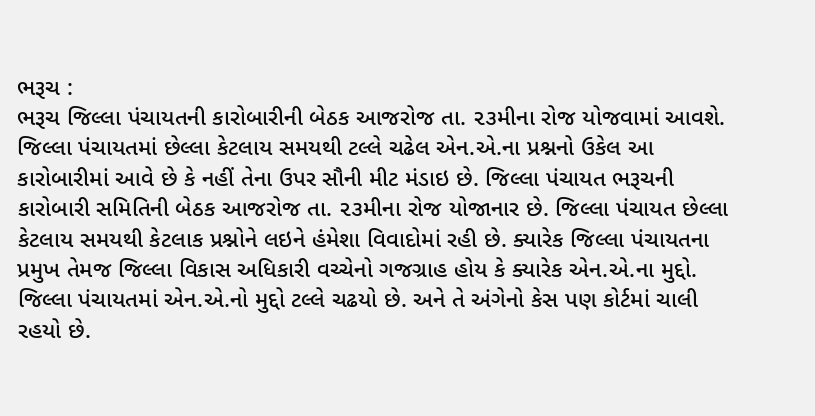ભરૂચ :
ભરૂચ જિલ્લા પંચાયતની કારોબારીની બેઠક આજરોજ તા. ૨૩મીના રોજ યોજવામાં આવશે. જિલ્લા પંચાયતમાં છેલ્લા કેટલાય સમયથી ટલ્લે ચઢેલ એન.એ.ના પ્રશ્નનો ઉકેલ આ કારોબારીમાં આવે છે કે નહીં તેના ઉપર સૌની મીટ મંડાઇ છે. જિલ્લા પંચાયત ભરૂચની કારોબારી સમિતિની બેઠક આજરોજ તા. ૨૩મીના રોજ યોજાનાર છે. જિલ્લા પંચાયત છેલ્લા કેટલાય સમયથી કેટલાક પ્રશ્નોને લઇને હંમેશા વિવાદોમાં રહી છે. ક્યારેક જિલ્લા પંચાયતના પ્રમુખ તેમજ જિલ્લા વિકાસ અધિકારી વચ્ચેનો ગજગ્રાહ હોય કે ક્યારેક એન.એ.ના મુદ્દો. જિલ્લા પંચાયતમાં એન.એ.નો મુદ્દો ટલ્લે ચઢયો છે. અને તે અંગેનો કેસ પણ કોર્ટમાં ચાલી રહયો છે.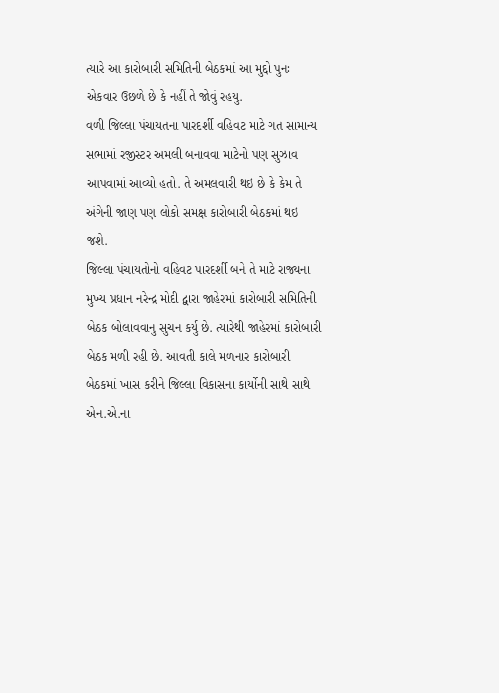ત્યારે આ કારોબારી સમિતિની બેઠકમાં આ મુદ્દો પુનઃ એકવાર ઉછળે છે કે નહીં તે જોવું રહયુ.
વળી જિલ્લા પંચાયતના પારદર્શી વહિવટ માટે ગત સામાન્ય સભામાં રજીસ્ટર અમલી બનાવવા માટેનો પણ સુઝાવ આપવામાં આવ્યો હતો. તે અમલવારી થઇ છે કે કેમ તે અંગેની જાણ પણ લોકો સમક્ષ કારોબારી બેઠકમાં થઇ જશે.
જિલ્લા પંચાયતોનો વહિવટ પારદર્શી બને તે માટે રાજ્યના મુખ્ય પ્રધાન નરેન્દ્ર મોદી દ્વારા જાહેરમાં કારોબારી સમિતિની બેઠક બોલાવવાનુ સુચન કર્યુ છે. ત્યારેથી જાહેરમાં કારોબારી બેઠક મળી રહી છે. આવતી કાલે મળનાર કારોબારી બેઠકમાં ખાસ કરીને જિલ્લા વિકાસના કાર્યોની સાથે સાથે એન.એ.ના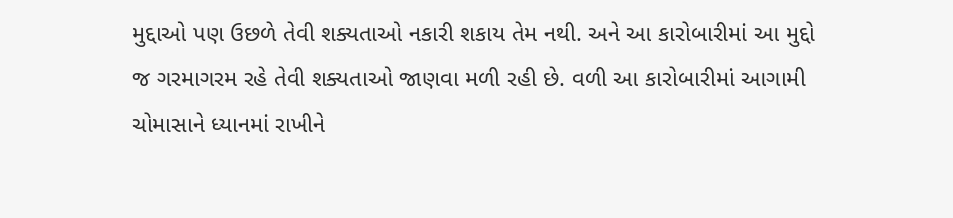મુદ્દાઓ પણ ઉછળે તેવી શક્યતાઓ નકારી શકાય તેમ નથી. અને આ કારોબારીમાં આ મુદ્દો જ ગરમાગરમ રહે તેવી શક્યતાઓ જાણવા મળી રહી છે. વળી આ કારોબારીમાં આગામી ચોમાસાને ધ્યાનમાં રાખીને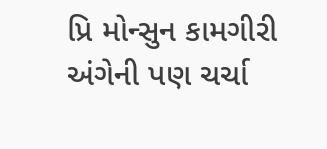પ્રિ મોન્સુન કામગીરી અંગેની પણ ચર્ચા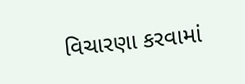વિચારણા કરવામાં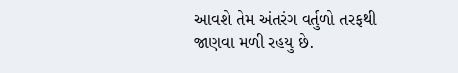આવશે તેમ અંતરંગ વર્તુળો તરફથી જાણવા મળી રહયુ છે.